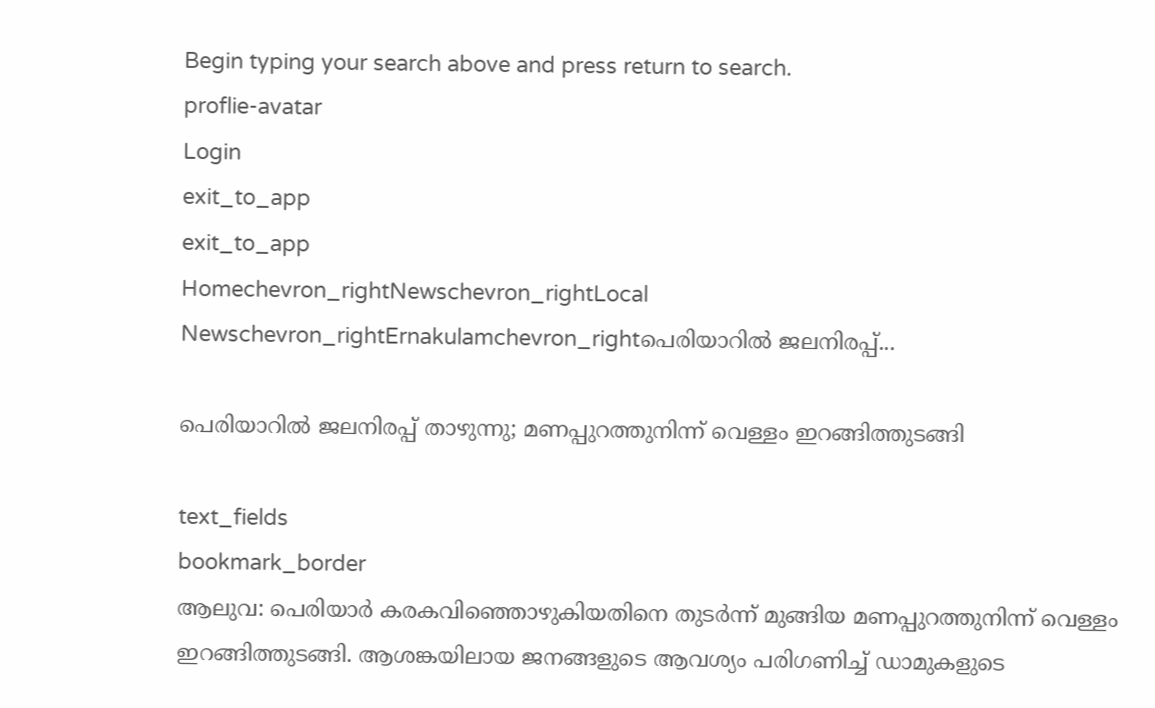Begin typing your search above and press return to search.
proflie-avatar
Login
exit_to_app
exit_to_app
Homechevron_rightNewschevron_rightLocal Newschevron_rightErnakulamchevron_rightപെരിയാറിൽ ജലനിരപ്പ്...

പെരിയാറിൽ ജലനിരപ്പ് താഴുന്നു; മണപ്പുറത്തുനിന്ന് വെള്ളം ഇറങ്ങിത്തുടങ്ങി

text_fields
bookmark_border
ആലുവ: പെരിയാർ കരകവിഞ്ഞൊഴുകിയതിനെ തുടർന്ന് മുങ്ങിയ മണപ്പുറത്തുനിന്ന് വെള്ളം ഇറങ്ങിത്തുടങ്ങി. ആശങ്കയിലായ ജനങ്ങളുടെ ആവശ്യം പരിഗണിച്ച് ഡാമുകളുടെ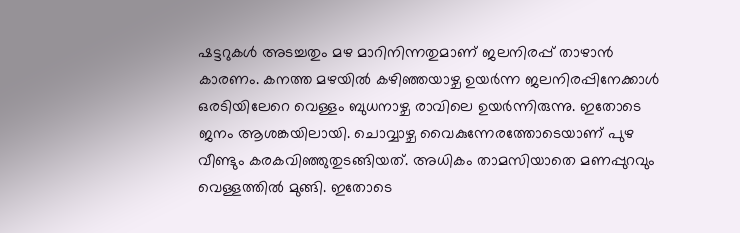ഷട്ടറുകൾ അടച്ചതും മഴ മാറിനിന്നതുമാണ് ജലനിരപ്പ് താഴാൻ കാരണം. കനത്ത മഴയിൽ കഴിഞ്ഞയാഴ്ച ഉയർന്ന ജലനിരപ്പിനേക്കാൾ ഒരടിയിലേറെ വെള്ളം ബുധനാഴ്ച രാവിലെ ഉയർന്നിരുന്നു. ഇതോടെ ജനം ആശങ്കയിലായി. ചൊവ്വാഴ്ച വൈകുന്നേരത്തോടെയാണ് പുഴ വീണ്ടും കരകവിഞ്ഞുതുടങ്ങിയത്. അധികം താമസിയാതെ മണപ്പുറവും വെള്ളത്തിൽ മുങ്ങി. ഇതോടെ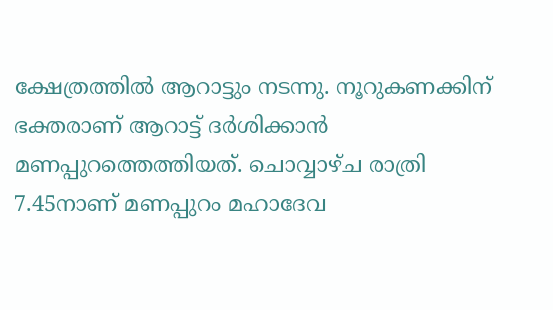ക്ഷേത്രത്തിൽ ആറാട്ടും നടന്നു. നൂറുകണക്കിന് ഭക്തരാണ് ആറാട്ട് ദർശിക്കാൻ മണപ്പുറത്തെത്തിയത്. ചൊവ്വാഴ്ച രാത്രി 7.45നാണ് മണപ്പുറം മഹാദേവ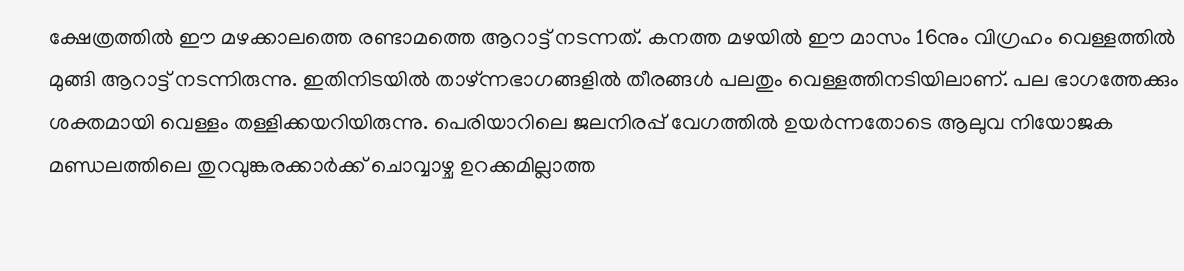ക്ഷേത്രത്തിൽ ഈ മഴക്കാലത്തെ രണ്ടാമത്തെ ആറാട്ട് നടന്നത്. കനത്ത മഴയിൽ ഈ മാസം 16നും വിഗ്രഹം വെള്ളത്തിൽ മുങ്ങി ആറാട്ട് നടന്നിരുന്നു. ഇതിനിടയിൽ താഴ്ന്നഭാഗങ്ങളിൽ തീരങ്ങൾ പലതും വെള്ളത്തിനടിയിലാണ്. പല ഭാഗത്തേക്കും ശക്തമായി വെള്ളം തള്ളിക്കയറിയിരുന്നു. പെരിയാറിലെ ജലനിരപ്പ് വേഗത്തിൽ ഉയർന്നതോടെ ആലുവ നിയോജക മണ്ഡലത്തിലെ തുറവുങ്കരക്കാർക്ക് ചൊവ്വാഴ്ച ഉറക്കമില്ലാത്ത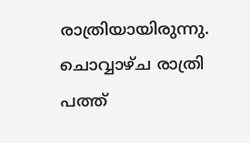രാത്രിയായിരുന്നു. ചൊവ്വാഴ്ച രാത്രി പത്ത്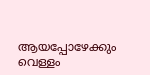ആയപ്പോഴേക്കും വെള്ളം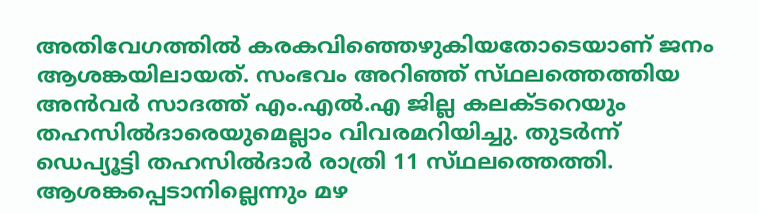അതിവേഗത്തിൽ കരകവിഞ്ഞെഴുകിയതോടെയാണ് ജനം ആശങ്കയിലായത്. സംഭവം അറിഞ്ഞ് സ്‌ഥലത്തെത്തിയ അൻവർ സാദത്ത് എം.എൽ.എ ജില്ല കലക്ടറെയും തഹസിൽദാരെയുമെല്ലാം വിവരമറിയിച്ചു. തുടർന്ന് ഡെപ്യൂട്ടി തഹസിൽദാർ രാത്രി 11 സ്‌ഥലത്തെത്തി. ആശങ്കപ്പെടാനില്ലെന്നും മഴ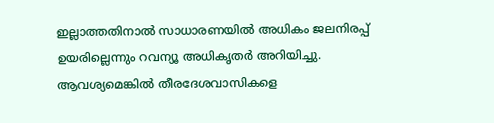ഇല്ലാത്തതിനാൽ സാധാരണയിൽ അധികം ജലനിരപ്പ് ഉയരില്ലെന്നും റവന്യൂ അധികൃതർ അറിയിച്ചു. ആവശ്യമെങ്കിൽ തീരദേശവാസികളെ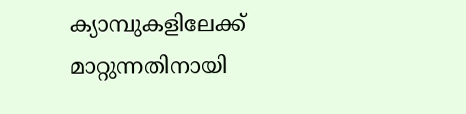ക്യാമ്പുകളിലേക്ക് മാറ്റുന്നതിനായി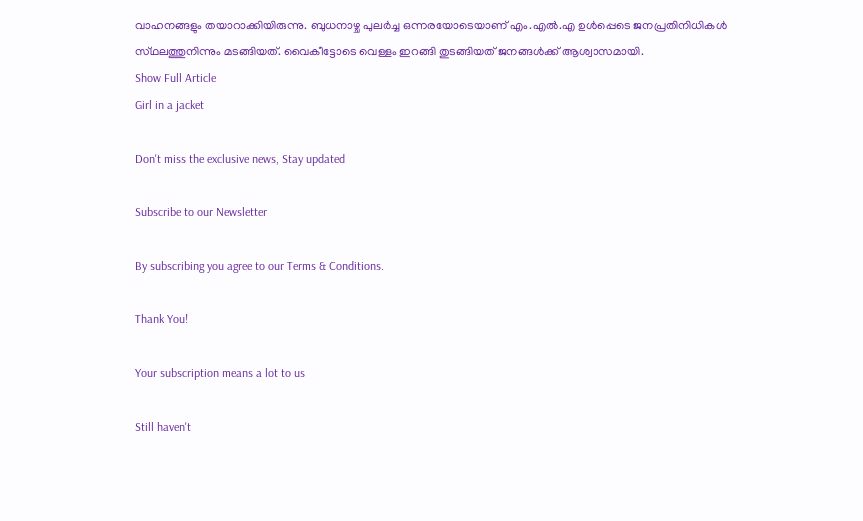വാഹനങ്ങളും തയാറാക്കിയിരുന്നു. ബുധനാഴ്ച പുലർച്ച ഒന്നരയോടെയാണ് എം.എൽ.എ ഉൾപ്പെടെ ജനപ്രതിനിധികൾ സ്‌ഥലത്തുനിന്നും മടങ്ങിയത്. വൈകീട്ടോടെ വെള്ളം ഇറങ്ങി തുടങ്ങിയത് ജനങ്ങൾക്ക് ആശ്വാസമായി.
Show Full Article
Girl in a jacket

Don't miss the exclusive news, Stay updated

Subscribe to our Newsletter

By subscribing you agree to our Terms & Conditions.

Thank You!

Your subscription means a lot to us

Still haven't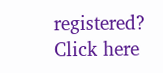registered? Click here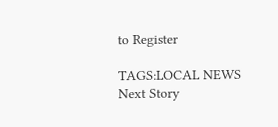to Register

TAGS:LOCAL NEWS
Next Story